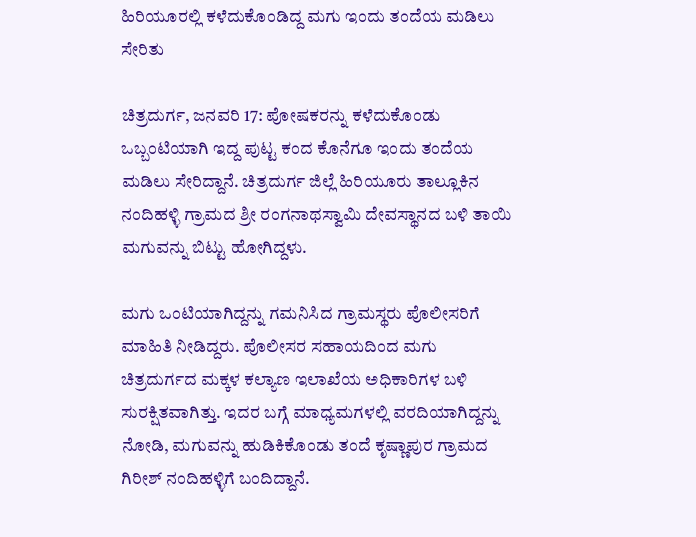ಹಿರಿಯೂರಲ್ಲಿ ಕಳೆದುಕೊಂಡಿದ್ದ ಮಗು ಇಂದು ತಂದೆಯ ಮಡಿಲು ಸೇರಿತು

ಚಿತ್ರದುರ್ಗ, ಜನವರಿ 17: ಪೋಷಕರನ್ನು ಕಳೆದುಕೊಂಡು ಒಬ್ಬಂಟಿಯಾಗಿ ಇದ್ದ ಪುಟ್ಟ ಕಂದ ಕೊನೆಗೂ ಇಂದು ತಂದೆಯ ಮಡಿಲು ಸೇರಿದ್ದಾನೆ. ಚಿತ್ರದುರ್ಗ ಜಿಲ್ಲೆ ಹಿರಿಯೂರು ತಾಲ್ಲೂಕಿನ ನಂದಿಹಳ್ಳಿ ಗ್ರಾಮದ ಶ್ರೀ ರಂಗನಾಥಸ್ವಾಮಿ ದೇವಸ್ಥಾನದ ಬಳಿ ತಾಯಿ ಮಗುವನ್ನು ಬಿಟ್ಟು ಹೋಗಿದ್ದಳು.

ಮಗು ಒಂಟಿಯಾಗಿದ್ದನ್ನು ಗಮನಿಸಿದ ಗ್ರಾಮಸ್ಥರು ಪೊಲೀಸರಿಗೆ ಮಾಹಿತಿ ನೀಡಿದ್ದರು. ಪೊಲೀಸರ ಸಹಾಯದಿಂದ ಮಗು ಚಿತ್ರದುರ್ಗದ ಮಕ್ಕಳ ಕಲ್ಯಾಣ ಇಲಾಖೆಯ ಅಧಿಕಾರಿಗಳ ಬಳಿ ಸುರಕ್ಷಿತವಾಗಿತ್ತು. ಇದರ ಬಗ್ಗೆ ಮಾಧ್ಯಮಗಳಲ್ಲಿ ವರದಿಯಾಗಿದ್ದನ್ನು ನೋಡಿ, ಮಗುವನ್ನು ಹುಡಿಕಿಕೊಂಡು ತಂದೆ ಕೃಷ್ಣಾಪುರ ಗ್ರಾಮದ ಗಿರೀಶ್ ನಂದಿಹಳ್ಳಿಗೆ ಬಂದಿದ್ದಾನೆ.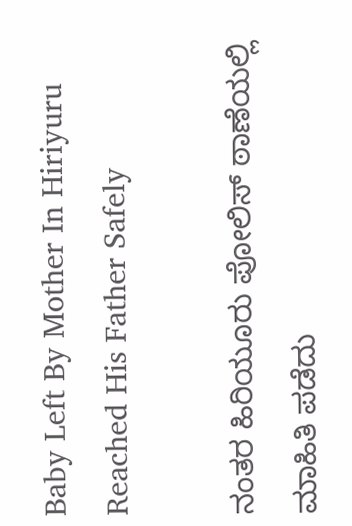Baby Left By Mother In Hiriyuru Reached His Father Safely

ನಂತರ ಹಿರಿಯೂರು ಪೋಲಿಸ್ ಠಾಣೆಯಲ್ಲಿ ಮಾಹಿತಿ ಪಡೆದು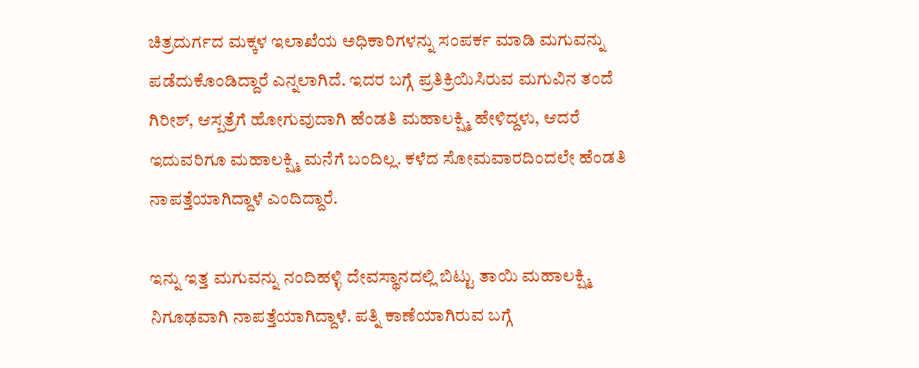ಚಿತ್ರದುರ್ಗದ ಮಕ್ಕಳ ಇಲಾಖೆಯ ಅಧಿಕಾರಿಗಳನ್ನು ಸಂಪರ್ಕ ಮಾಡಿ ಮಗುವನ್ನು ಪಡೆದುಕೊಂಡಿದ್ದಾರೆ ಎನ್ನಲಾಗಿದೆ. ಇದರ ಬಗ್ಗೆ ಪ್ರತಿಕ್ರಿಯಿಸಿರುವ ಮಗುವಿನ ತಂದೆ ಗಿರೀಶ್, ಆಸ್ಪತ್ರೆಗೆ ಹೋಗುವುದಾಗಿ ಹೆಂಡತಿ ಮಹಾಲಕ್ಷ್ಮಿ ಹೇಳಿದ್ದಳು, ಆದರೆ ಇದುವರಿಗೂ ಮಹಾಲಕ್ಷ್ಮಿ ಮನೆಗೆ ಬಂದಿಲ್ಲ. ಕಳೆದ ಸೋಮವಾರದಿಂದಲೇ ಹೆಂಡತಿ ನಾಪತ್ತೆಯಾಗಿದ್ದಾಳೆ ಎಂದಿದ್ದಾರೆ.

ಇನ್ನು ಇತ್ತ ಮಗುವನ್ನು ನಂದಿಹಳ್ಳಿ ದೇವಸ್ಥಾನದಲ್ಲಿ ಬಿಟ್ಟು ತಾಯಿ ಮಹಾಲಕ್ಷ್ಮಿ ನಿಗೂಢವಾಗಿ ನಾಪತ್ತೆಯಾಗಿದ್ದಾಳೆ. ಪತ್ನಿ ಕಾಣೆಯಾಗಿರುವ ಬಗ್ಗೆ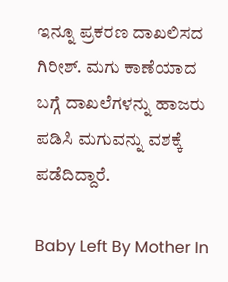ಇನ್ನೂ ಪ್ರಕರಣ ದಾಖಲಿಸದ ಗಿರೀಶ್. ಮಗು ಕಾಣೆಯಾದ ಬಗ್ಗೆ ದಾಖಲೆಗಳನ್ನು ಹಾಜರು ಪಡಿಸಿ ಮಗುವನ್ನು ವಶಕ್ಕೆ ಪಡೆದಿದ್ದಾರೆ.

Baby Left By Mother In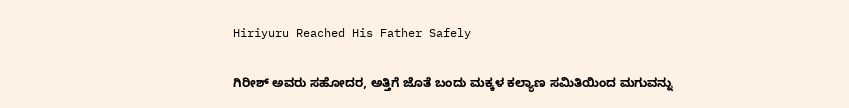Hiriyuru Reached His Father Safely

ಗಿರೀಶ್ ಅವರು ಸಹೋದರ, ಅತ್ತಿಗೆ ಜೊತೆ ಬಂದು ಮಕ್ಕಳ ಕಲ್ಯಾಣ ಸಮಿತಿಯಿಂದ ಮಗುವನ್ನು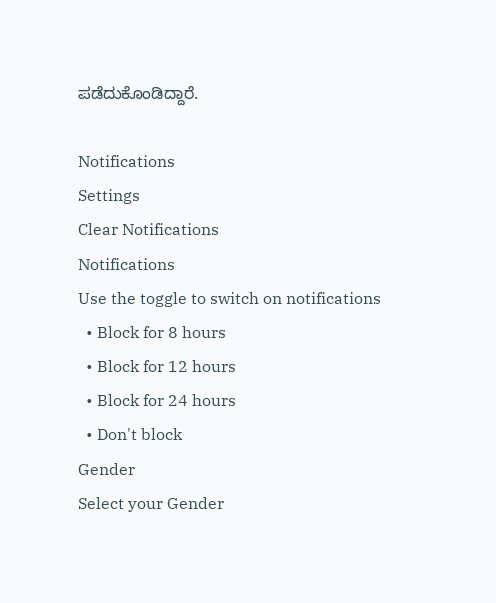ಪಡೆದುಕೊಂಡಿದ್ದಾರೆ.

Notifications
Settings
Clear Notifications
Notifications
Use the toggle to switch on notifications
  • Block for 8 hours
  • Block for 12 hours
  • Block for 24 hours
  • Don't block
Gender
Select your Gender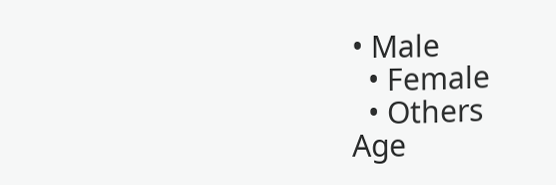• Male
  • Female
  • Others
Age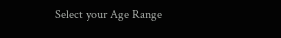Select your Age Range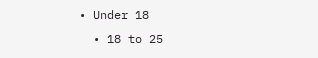• Under 18
  • 18 to 25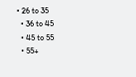• 26 to 35
  • 36 to 45
  • 45 to 55
  • 55+